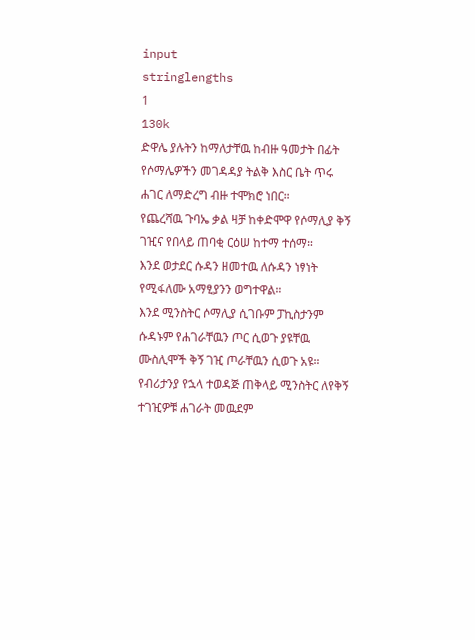input
stringlengths
1
130k
ድዋሌ ያሉትን ከማለታቸዉ ከብዙ ዓመታት በፊት የሶማሌዎችን መገዳዳያ ትልቅ እስር ቤት ጥሩ ሐገር ለማድረግ ብዙ ተሞክሮ ነበር።
የጨረሻዉ ጉባኤ ቃል ዛቻ ከቀድሞዋ የሶማሊያ ቅኝ ገዢና የበላይ ጠባቂ ርዕሠ ከተማ ተሰማ።
እንደ ወታደር ሱዳን ዘመተዉ ለሱዳን ነፃነት የሚፋለሙ አማፂያንን ወግተዋል።
እንደ ሚንስትር ሶማሊያ ሲገቡም ፓኪስታንም ሱዳኑም የሐገራቸዉን ጦር ሲወጉ ያዩቸዉ ሙስሊሞች ቅኝ ገዢ ጦራቸዉን ሲወጉ አዩ።
የብሪታንያ የኋላ ተወዳጅ ጠቅላይ ሚንስትር ለየቅኝ ተገዢዎቹ ሐገራት መዉደም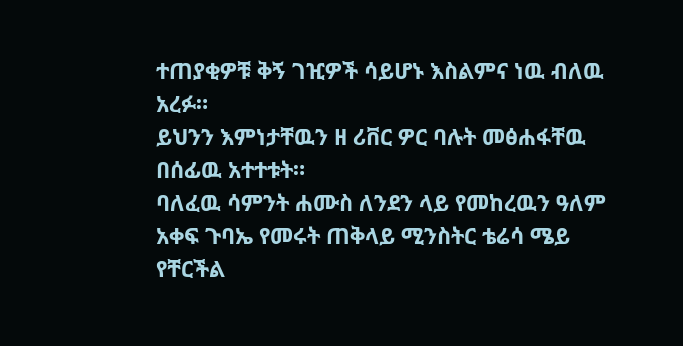ተጠያቂዎቹ ቅኝ ገዢዎች ሳይሆኑ እስልምና ነዉ ብለዉ አረፉ።
ይህንን እምነታቸዉን ዘ ሪቨር ዎር ባሉት መፅሐፋቸዉ በሰፊዉ አተተቱት።
ባለፈዉ ሳምንት ሐሙስ ለንደን ላይ የመከረዉን ዓለም አቀፍ ጉባኤ የመሩት ጠቅላይ ሚንስትር ቴሬሳ ሜይ የቸርችል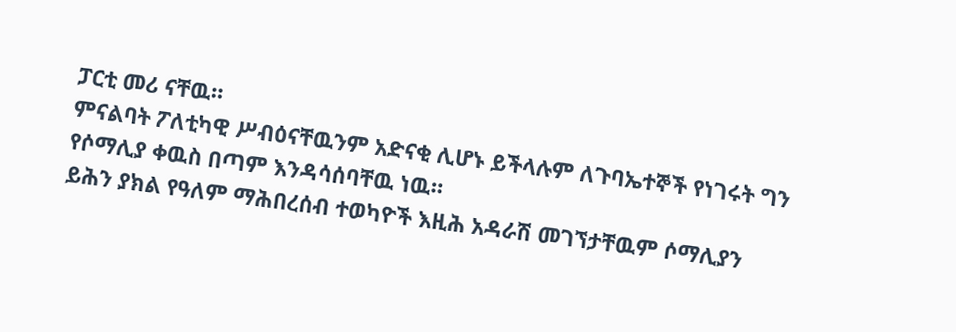ፓርቲ መሪ ናቸዉ።
ምናልባት ፖለቲካዊ ሥብዕናቸዉንም አድናቂ ሊሆኑ ይችላሉም ለጉባኤተኞች የነገሩት ግን የሶማሊያ ቀዉስ በጣም እንዳሳሰባቸዉ ነዉ።
ይሕን ያክል የዓለም ማሕበረሰብ ተወካዮች እዚሕ አዳራሽ መገኘታቸዉም ሶማሊያን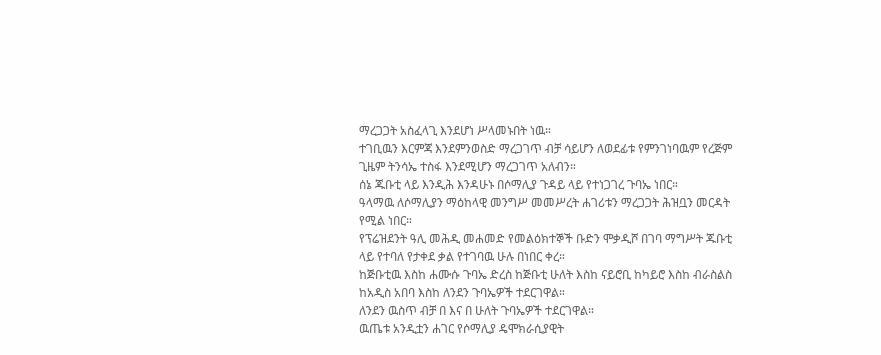ማረጋጋት አስፈላጊ እንደሆነ ሥላመኑበት ነዉ።
ተገቢዉን እርምጃ እንደምንወስድ ማረጋገጥ ብቻ ሳይሆን ለወደፊቱ የምንገነባዉም የረጅም ጊዜም ትንሳኤ ተስፋ እንደሚሆን ማረጋገጥ አለብን።
ሰኔ ጁቡቲ ላይ እንዲሕ እንዳሁኑ በሶማሊያ ጉዳይ ላይ የተነጋገረ ጉባኤ ነበር።
ዓላማዉ ለሶማሊያን ማዕከላዊ መንግሥ መመሥረት ሐገሪቱን ማረጋጋት ሕዝቧን መርዳት የሚል ነበር።
የፕሬዝደንት ዓሊ መሕዲ መሐመድ የመልዕክተኞች ቡድን ሞቃዲሾ በገባ ማግሥት ጁቡቲ ላይ የተባለ የታቀደ ቃል የተገባዉ ሁሉ በነበር ቀረ።
ከጅቡቲዉ እስከ ሐሙሱ ጉባኤ ድረስ ከጅቡቲ ሁለት እስከ ናይሮቢ ከካይሮ እስከ ብራስልስ ከአዲስ አበባ እስከ ለንደን ጉባኤዎች ተደርገዋል።
ለንደን ዉስጥ ብቻ በ እና በ ሁለት ጉባኤዎች ተደርገዋል።
ዉጤቱ አንዲቷን ሐገር የሶማሊያ ዴሞክራሲያዊት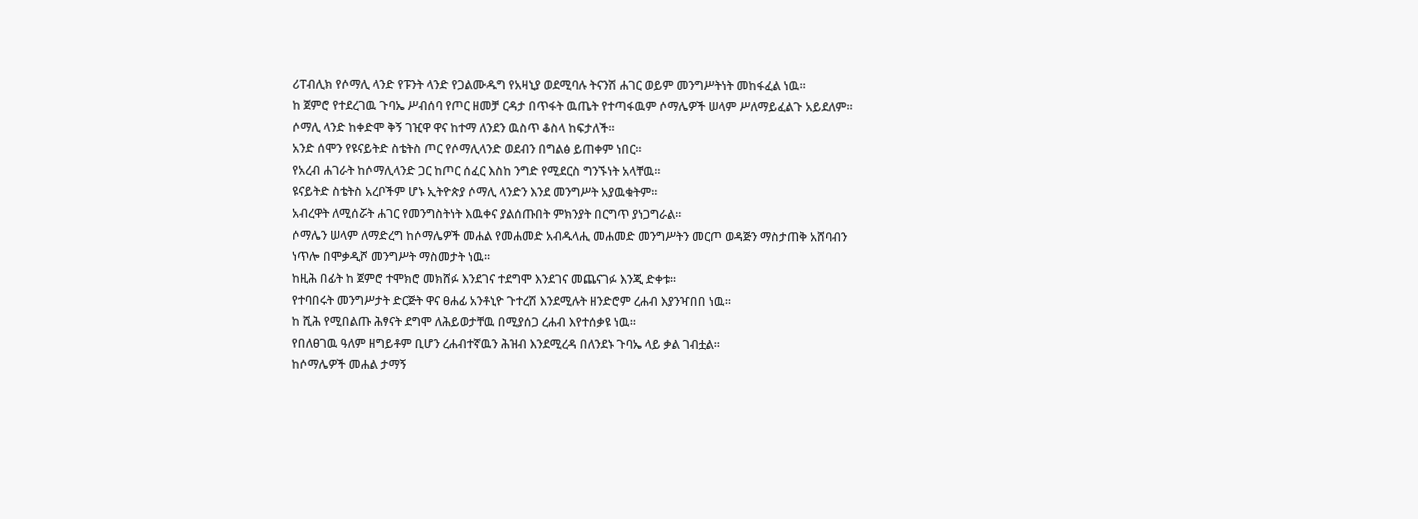ሪፐብሊክ የሶማሊ ላንድ የፑንት ላንድ የጋልሙዱግ የአዛኒያ ወደሚባሉ ትናንሽ ሐገር ወይም መንግሥትነት መከፋፈል ነዉ።
ከ ጀምሮ የተደረገዉ ጉባኤ ሥብሰባ የጦር ዘመቻ ርዳታ በጥፋት ዉጤት የተጣፋዉም ሶማሌዎች ሠላም ሥለማይፈልጉ አይደለም።
ሶማሊ ላንድ ከቀድሞ ቅኝ ገዢዋ ዋና ከተማ ለንደን ዉስጥ ቆስላ ከፍታለች።
አንድ ሰሞን የዩናይትድ ስቴትስ ጦር የሶማሊላንድ ወደብን በግልፅ ይጠቀም ነበር።
የአረብ ሐገራት ከሶማሊላንድ ጋር ከጦር ሰፈር እስከ ንግድ የሚደርስ ግንኙነት አላቸዉ።
ዩናይትድ ስቴትስ አረቦችም ሆኑ ኢትዮጵያ ሶማሊ ላንድን እንደ መንግሥት አያዉቁትም።
አብረዋት ለሚሰሯት ሐገር የመንግስትነት እዉቀና ያልሰጡበት ምክንያት በርግጥ ያነጋግራል።
ሶማሌን ሠላም ለማድረግ ከሶማሌዎች መሐል የመሐመድ አብዱላሒ መሐመድ መንግሥትን መርጦ ወዳጅን ማስታጠቅ አሸባብን ነጥሎ በሞቃዲሾ መንግሥት ማስመታት ነዉ።
ከዚሕ በፊት ከ ጀምሮ ተሞክሮ መክሸፉ እንደገና ተደግሞ እንደገና መጨናገፉ እንጂ ድቀቱ።
የተባበሩት መንግሥታት ድርጅት ዋና ፀሐፊ አንቶኒዮ ጉተረሽ እንደሚሉት ዘንድሮም ረሐብ እያንዣበበ ነዉ።
ከ ሺሕ የሚበልጡ ሕፃናት ደግሞ ለሕይወታቸዉ በሚያሰጋ ረሐብ እየተሰቃዩ ነዉ።
የበለፀገዉ ዓለም ዘግይቶም ቢሆን ረሐብተኛዉን ሕዝብ እንደሚረዳ በለንደኑ ጉባኤ ላይ ቃል ገብቷል።
ከሶማሌዎች መሐል ታማኝ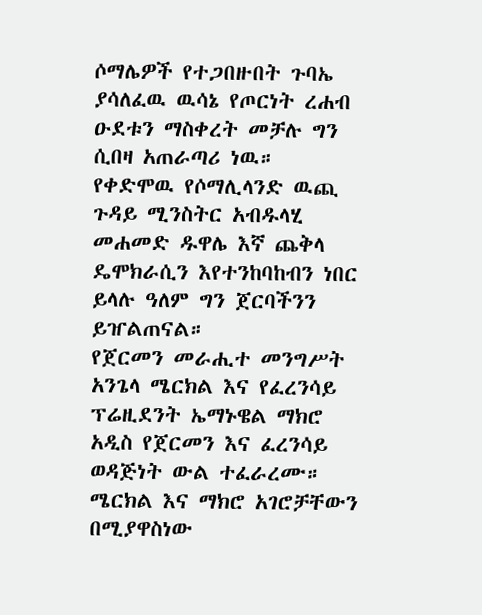ሶማሌዎች የተጋበዙበት ጉባኤ ያሳለፈዉ ዉሳኔ የጦርነት ረሐብ ዑደቱን ማስቀረት መቻሉ ግን ሲበዛ አጠራጣሪ ነዉ።
የቀድሞዉ የሶማሊላንድ ዉጪ ጉዳይ ሚንስትር አብዱላሂ መሐመድ ዱዋሌ እኛ ጨቅላ ዴሞክራሲን እየተንከባከብን ነበር ይላሉ ዓለም ግን ጀርባችንን ይዠልጠናል።
የጀርመን መራሒተ መንግሥት አንጌላ ሜርክል እና የፈረንሳይ ፕሬዚደንት ኤማኑዌል ማክሮ አዲስ የጀርመን እና ፈረንሳይ ወዳጅነት ውል ተፈራረሙ።
ሜርክል እና ማክሮ አገሮቻቸውን በሚያዋስነው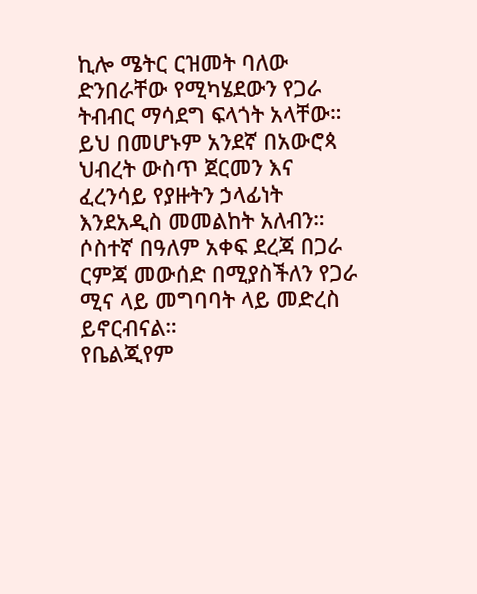ኪሎ ሜትር ርዝመት ባለው ድንበራቸው የሚካሄደውን የጋራ ትብብር ማሳደግ ፍላጎት አላቸው።
ይህ በመሆኑም አንደኛ በአውሮጳ ህብረት ውስጥ ጀርመን እና ፈረንሳይ የያዙትን ኃላፊነት እንደአዲስ መመልከት አለብን።
ሶስተኛ በዓለም አቀፍ ደረጃ በጋራ ርምጃ መውሰድ በሚያስችለን የጋራ ሚና ላይ መግባባት ላይ መድረስ ይኖርብናል።
የቤልጂየም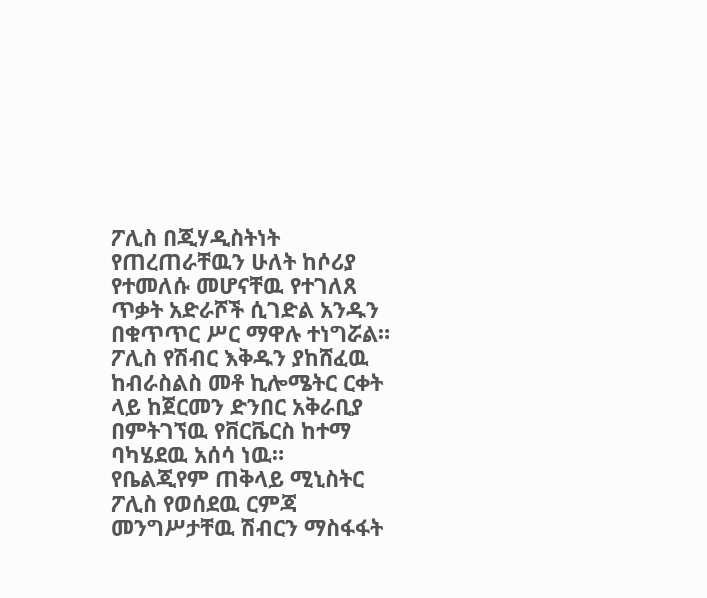ፖሊስ በጂሃዲስትነት የጠረጠራቸዉን ሁለት ከሶሪያ የተመለሱ መሆናቸዉ የተገለጸ ጥቃት አድራሾች ሲገድል አንዱን በቁጥጥር ሥር ማዋሉ ተነግሯል።
ፖሊስ የሽብር እቅዱን ያከሸፈዉ ከብራስልስ መቶ ኪሎሜትር ርቀት ላይ ከጀርመን ድንበር አቅራቢያ በምትገኘዉ የቨርቬርስ ከተማ ባካሄደዉ አሰሳ ነዉ።
የቤልጂየም ጠቅላይ ሚኒስትር ፖሊስ የወሰደዉ ርምጃ መንግሥታቸዉ ሽብርን ማስፋፋት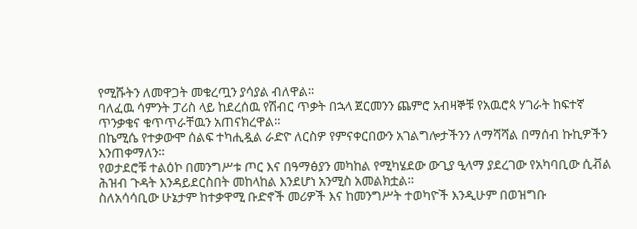የሚሹትን ለመዋጋት መቁረጧን ያሳያል ብለዋል።
ባለፈዉ ሳምንት ፓሪስ ላይ ከደረሰዉ የሽብር ጥቃት በኋላ ጀርመንን ጨምሮ አብዛኞቹ የአዉሮጳ ሃገራት ከፍተኛ ጥንቃቄና ቁጥጥራቸዉን አጠናክረዋል።
በኬሚሴ የተቃውሞ ሰልፍ ተካሒዷል ራድዮ ለርስዎ የምናቀርበውን አገልግሎታችንን ለማሻሻል በማሰብ ኩኪዎችን እንጠቀማለን።
የወታደሮቹ ተልዕኮ በመንግሥቱ ጦር እና በዓማፅያን መካከል የሚካሄደው ውጊያ ዒላማ ያደረገው የአካባቢው ሲቭል ሕዝብ ጉዳት እንዳይደርስበት መከላከል እንደሆነ አንሚስ አመልክቷል።
ስለአሳሳቢው ሁኔታም ከተቃዋሚ ቡድኖች መሪዎች እና ከመንግሥት ተወካዮች እንዲሁም በወዝግቡ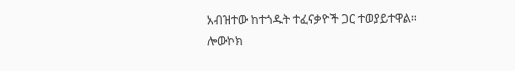አብዝተው ከተጎዱት ተፈናቃዮች ጋር ተወያይተዋል።
ሎውኮክ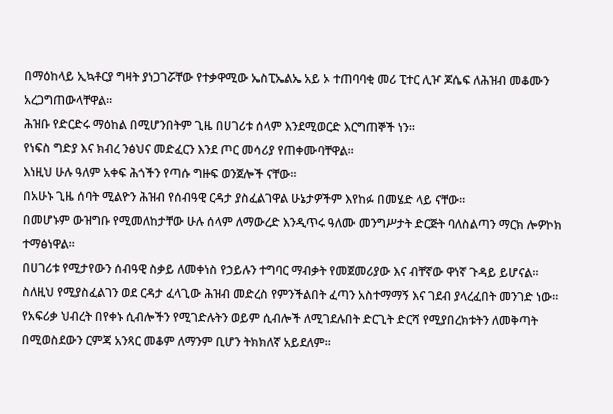በማዕከላይ ኢኳቶርያ ግዛት ያነጋገሯቸው የተቃዋሚው ኤስፒኤልኤ አይ ኦ ተጠባባቂ መሪ ፒተር ሊዦ ጆሴፍ ለሕዝብ መቆሙን አረጋግጠውላቸዋል።
ሕዝቡ የድርድሩ ማዕከል በሚሆንበትም ጊዜ በሀገሪቱ ሰላም እንደሚወርድ እርግጠኞች ነን።
የነፍስ ግድያ እና ክብረ ንፅህና መድፈርን እንደ ጦር መሳሪያ የጠቀሙባቸዋል።
እነዚህ ሁሉ ዓለም አቀፍ ሕጎችን የጣሱ ግዙፍ ወንጀሎች ናቸው።
በአሁኑ ጊዜ ሰባት ሚልዮን ሕዝብ የሰብዓዊ ርዳታ ያስፈልገዋል ሁኔታዎችም እየከፉ በመሄድ ላይ ናቸው።
በመሆኑም ውዝግቡ የሚመለከታቸው ሁሉ ሰላም ለማውረድ እንዲጥሩ ዓለሙ መንግሥታት ድርጅት ባለስልጣን ማርክ ሎዎኮክ ተማፅነዋል።
በሀገሪቱ የሚታየውን ሰብዓዊ ስቃይ ለመቀነስ የኃይሉን ተግባር ማብቃት የመጀመሪያው እና ብቸኛው ዋነኛ ጉዳይ ይሆናል።
ስለዚህ የሚያስፈልገን ወደ ርዳታ ፈላጊው ሕዝብ መድረስ የምንችልበት ፈጣን አስተማማኝ እና ገደብ ያላረፈበት መንገድ ነው።
የአፍሪቃ ህብረት በየቀኑ ሲብሎችን የሚገድሉትን ወይም ሲብሎች ለሚገደሉበት ድርጊት ድርሻ የሚያበረክቱትን ለመቅጣት በሚወስደውን ርምጃ አንጻር መቆም ለማንም ቢሆን ትክክለኛ አይደለም።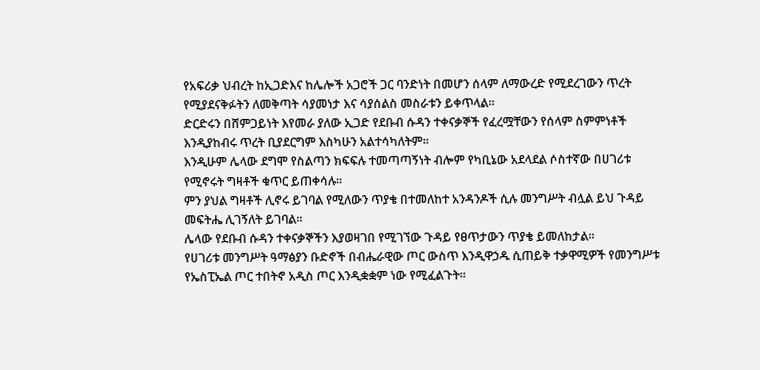የአፍሪቃ ህብረት ከኢጋድእና ከሌሎች አጋሮች ጋር ባንድነት በመሆን ሰላም ለማውረድ የሚደረገውን ጥረት የሚያደናቅፉትን ለመቅጣት ሳያመነታ እና ሳያሰልስ መስራቱን ይቀጥላል።
ድርድሩን በሸምጋይነት እየመራ ያለው ኢጋድ የደቡብ ሱዳን ተቀናቃኞች የፈረሟቸውን የሰላም ስምምነቶች እንዲያከብሩ ጥረት ቢያደርግም እስካሁን አልተሳካለትም።
እንዲሁም ሌላው ደግሞ የስልጣን ክፍፍሉ ተመጣጣኝነት ብሎም የካቢኔው አደላደል ሶስተኛው በሀገሪቱ የሚኖሩት ግዛቶች ቁጥር ይጠቀሳሉ።
ምን ያህል ግዛቶች ሊኖሩ ይገባል የሚለውን ጥያቄ በተመለከተ አንዳንዶች ሲሉ መንግሥት ብሏል ይህ ጉዳይ መፍትሔ ሊገኝለት ይገባል።
ሌላው የደቡብ ሱዳን ተቀናቃኞችን እያወዛገበ የሚገኘው ጉዳይ የፀጥታውን ጥያቄ ይመለከታል።
የሀገሪቱ መንግሥት ዓማፅያን ቡድኖች በብሔራዊው ጦር ውስጥ እንዲዋኃዱ ሲጠይቅ ተቃዋሚዎች የመንግሥቱ የኤስፒኤል ጦር ተበትኖ አዲስ ጦር እንዲቋቋም ነው የሚፈልጉት።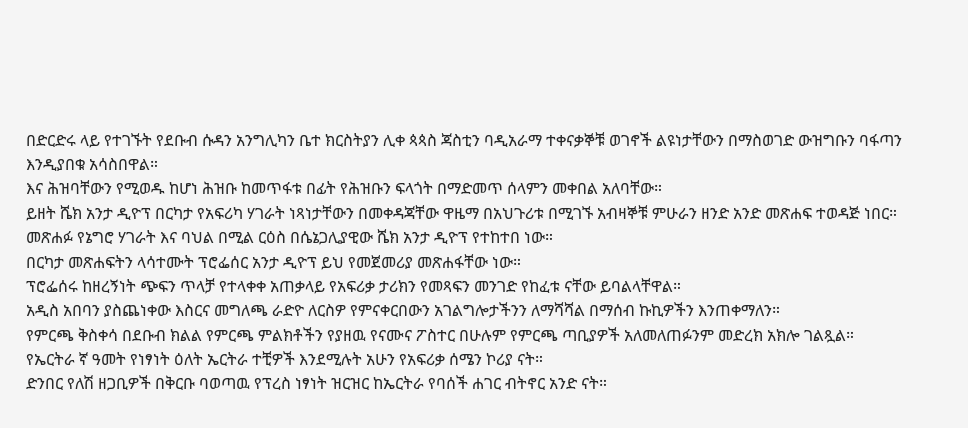በድርድሩ ላይ የተገኙት የደቡብ ሱዳን አንግሊካን ቤተ ክርስትያን ሊቀ ጳጳስ ጃስቲን ባዲአራማ ተቀናቃኞቹ ወገኖች ልዩነታቸውን በማስወገድ ውዝግቡን ባፋጣን እንዲያበቁ አሳስበዋል።
እና ሕዝባቸውን የሚወዱ ከሆነ ሕዝቡ ከመጥፋቱ በፊት የሕዝቡን ፍላጎት በማድመጥ ሰላምን መቀበል አለባቸው።
ይዘት ሼክ አንታ ዲዮፕ በርካታ የአፍሪካ ሃገራት ነጻነታቸውን በመቀዳጃቸው ዋዜማ በአህጉሪቱ በሚገኙ አብዛኞቹ ምሁራን ዘንድ አንድ መጽሐፍ ተወዳጅ ነበር።
መጽሐፉ የኔግሮ ሃገራት እና ባህል በሚል ርዕስ በሴኔጋሊያዊው ሼክ አንታ ዲዮፕ የተከተበ ነው።
በርካታ መጽሐፍትን ላሳተሙት ፕሮፌሰር አንታ ዲዮፕ ይህ የመጀመሪያ መጽሐፋቸው ነው።
ፕሮፌሰሩ ከዘረኝነት ጭፍን ጥላቻ የተላቀቀ አጠቃላይ የአፍሪቃ ታሪክን የመጻፍን መንገድ የከፈቱ ናቸው ይባልላቸዋል።
አዲስ አበባን ያስጨነቀው እስርና መግለጫ ራድዮ ለርስዎ የምናቀርበውን አገልግሎታችንን ለማሻሻል በማሰብ ኩኪዎችን እንጠቀማለን።
የምርጫ ቅስቀሳ በደቡብ ክልል የምርጫ ምልክቶችን የያዘዉ የናሙና ፖስተር በሁሉም የምርጫ ጣቢያዎች አለመለጠፉንም መድረክ አክሎ ገልጿል።
የኤርትራ ኛ ዓመት የነፃነት ዕለት ኤርትራ ተቺዎች እንደሚሉት አሁን የአፍሪቃ ሰሜን ኮሪያ ናት።
ድንበር የለሽ ዘጋቢዎች በቅርቡ ባወጣዉ የፕረስ ነፃነት ዝርዝር ከኤርትራ የባሰች ሐገር ብትኖር አንድ ናት።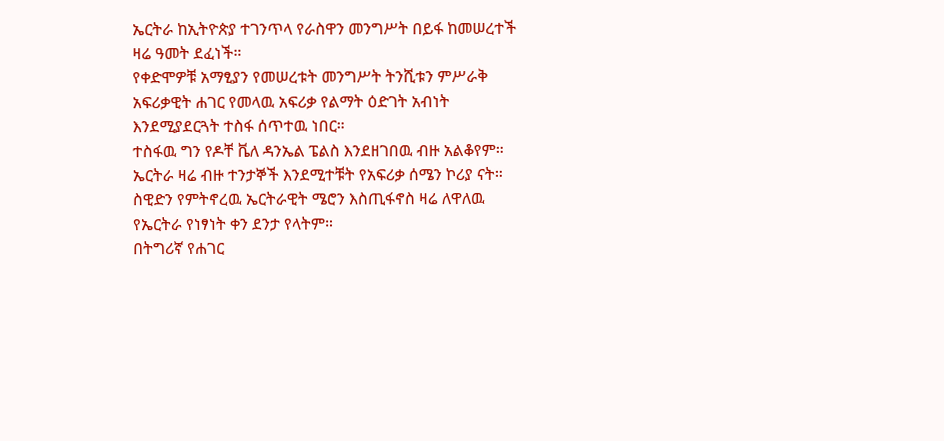ኤርትራ ከኢትዮጵያ ተገንጥላ የራስዋን መንግሥት በይፋ ከመሠረተች ዛሬ ዓመት ደፈነች።
የቀድሞዎቹ አማፂያን የመሠረቱት መንግሥት ትንሺቱን ምሥራቅ አፍሪቃዊት ሐገር የመላዉ አፍሪቃ የልማት ዕድገት አብነት እንደሚያደርጓት ተስፋ ሰጥተዉ ነበር።
ተስፋዉ ግን የዶቸ ቬለ ዳንኤል ፔልስ እንደዘገበዉ ብዙ አልቆየም።
ኤርትራ ዛሬ ብዙ ተንታኞች እንደሚተቹት የአፍሪቃ ሰሜን ኮሪያ ናት።
ስዊድን የምትኖረዉ ኤርትራዊት ሜሮን እስጢፋኖስ ዛሬ ለዋለዉ የኤርትራ የነፃነት ቀን ደንታ የላትም።
በትግሪኛ የሐገር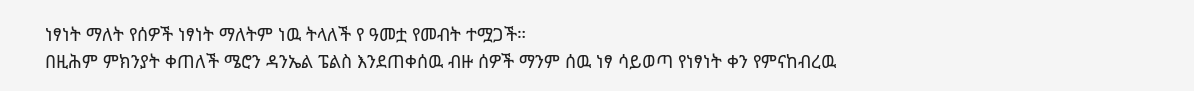ነፃነት ማለት የሰዎች ነፃነት ማለትም ነዉ ትላለች የ ዓመቷ የመብት ተሟጋች።
በዚሕም ምክንያት ቀጠለች ሜሮን ዳንኤል ፔልስ እንደጠቀሰዉ ብዙ ሰዎች ማንም ሰዉ ነፃ ሳይወጣ የነፃነት ቀን የምናከብረዉ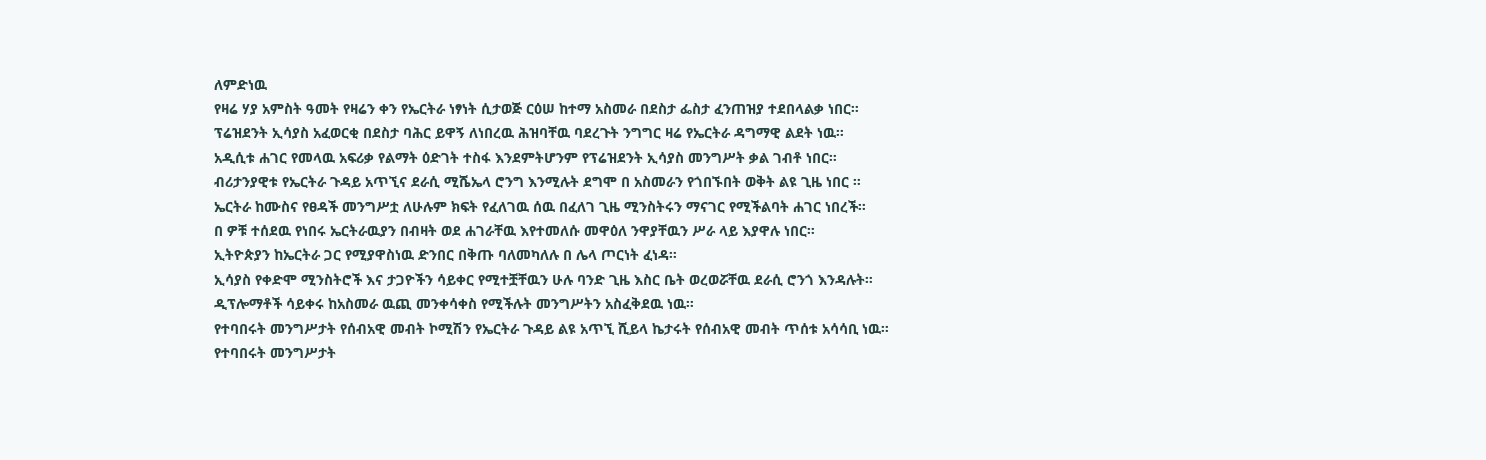ለምድነዉ
የዛሬ ሃያ አምስት ዓመት የዛሬን ቀን የኤርትራ ነፃነት ሲታወጅ ርዕሠ ከተማ አስመራ በደስታ ፌስታ ፈንጠዝያ ተደበላልቃ ነበር።
ፕሬዝደንት ኢሳያስ አፈወርቂ በደስታ ባሕር ይዋኝ ለነበረዉ ሕዝባቸዉ ባደረጉት ንግግር ዛሬ የኤርትራ ዳግማዊ ልደት ነዉ።
አዲሲቱ ሐገር የመላዉ አፍሪቃ የልማት ዕድገት ተስፋ እንደምትሆንም የፕሬዝደንት ኢሳያስ መንግሥት ቃል ገብቶ ነበር።
ብሪታንያዊቱ የኤርትራ ጉዳይ አጥኚና ደራሲ ሚሼኤላ ሮንግ እንሚሉት ደግሞ በ አስመራን የጎበኙበት ወቅት ልዩ ጊዜ ነበር ።
ኤርትራ ከሙስና የፀዳች መንግሥቷ ለሁሉም ክፍት የፈለገዉ ሰዉ በፈለገ ጊዜ ሚንስትሩን ማናገር የሚችልባት ሐገር ነበረች።
በ ዎቹ ተሰደዉ የነበሩ ኤርትራዉያን በብዛት ወደ ሐገራቸዉ እየተመለሱ መዋዕለ ንዋያቸዉን ሥራ ላይ እያዋሉ ነበር።
ኢትዮጵያን ከኤርትራ ጋር የሚያዋስነዉ ድንበር በቅጡ ባለመካለሉ በ ሌላ ጦርነት ፈነዳ።
ኢሳያስ የቀድሞ ሚንስትሮች እና ታጋዮችን ሳይቀር የሚተቿቸዉን ሁሉ ባንድ ጊዜ እስር ቤት ወረወሯቸዉ ደራሲ ሮንጎ እንዳሉት።
ዲፕሎማቶች ሳይቀሩ ከአስመራ ዉጪ መንቀሳቀስ የሚችሉት መንግሥትን አስፈቅደዉ ነዉ።
የተባበሩት መንግሥታት የሰብአዊ መብት ኮሚሽን የኤርትራ ጉዳይ ልዩ አጥኚ ሺይላ ኬታሩት የሰብአዊ መብት ጥሰቱ አሳሳቢ ነዉ።
የተባበሩት መንግሥታት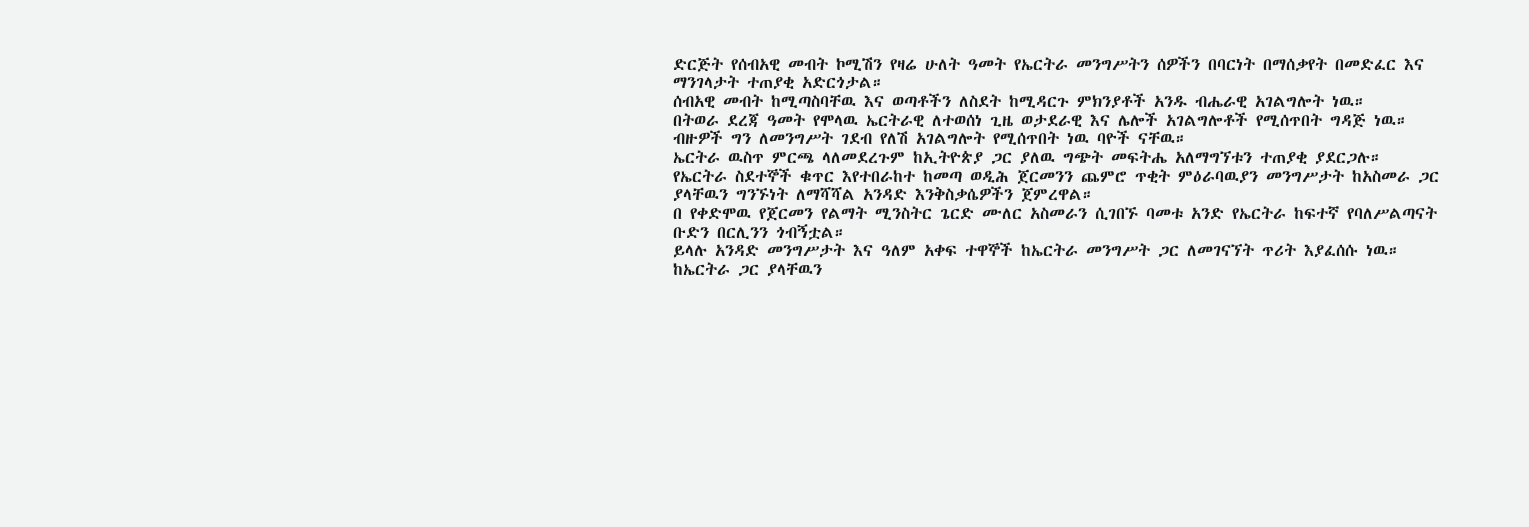ድርጅት የሰብአዊ መብት ኮሚሽን የዛሬ ሁለት ዓመት የኤርትራ መንግሥትን ሰዎችን በባርነት በማሰቃየት በመድፈር እና ማንገላታት ተጠያቂ አድርጎታል።
ሰብአዊ መብት ከሚጣስባቸዉ እና ወጣቶችን ለስደት ከሚዳርጉ ምክንያቶች አንዱ ብሔራዊ አገልግሎት ነዉ።
በትወራ ደረጃ ዓመት የሞላዉ ኤርትራዊ ለተወሰነ ጊዜ ወታደራዊ እና ሌሎች አገልግሎቶች የሚሰጥበት ግዳጅ ነዉ።
ብዙዎች ግን ለመንግሥት ገደብ የለሽ አገልግሎት የሚሰጥበት ነዉ ባዮች ናቸዉ።
ኤርትራ ዉስጥ ምርጫ ላለመደረጉም ከኢትዮጵያ ጋር ያለዉ ግጭት መፍትሔ አለማግኘቱን ተጠያቂ ያደርጋሉ።
የኤርትራ ስደተኞች ቁጥር እየተበራከተ ከመጣ ወዲሕ ጀርመንን ጨምሮ ጥቂት ምዕራባዉያን መንግሥታት ከአስመራ ጋር ያላቸዉን ግንኙነት ለማሻሻል አንዳድ እንቅስቃሴዎችን ጀምረዋል።
በ የቀድሞዉ የጀርመን የልማት ሚንስትር ጌርድ ሙለር አስመራን ሲገበኙ ባመቱ አንድ የኤርትራ ከፍተኛ የባለሥልጣናት ቡድን በርሊንን ጎብኝቷል።
ይላሉ አንዳድ መንግሥታት እና ዓለም አቀፍ ተዋኞች ከኤርትራ መንግሥት ጋር ለመገናኘት ጥሪት እያፈሰሱ ነዉ።
ከኤርትራ ጋር ያላቸዉን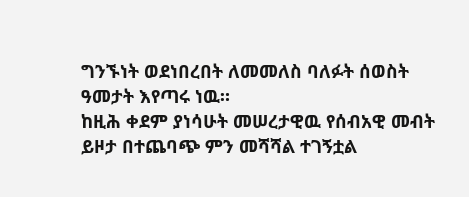ግንኙነት ወደነበረበት ለመመለስ ባለፉት ሰወስት ዓመታት እየጣሩ ነዉ።
ከዚሕ ቀደም ያነሳሁት መሠረታዊዉ የሰብአዊ መብት ይዞታ በተጨባጭ ምን መሻሻል ተገኝቷል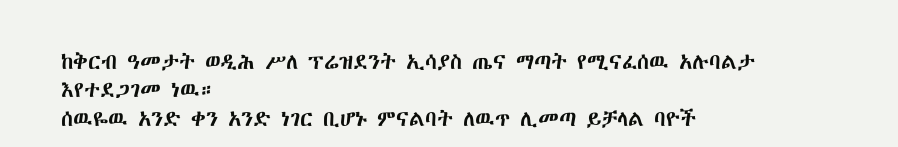ከቅርብ ዓመታት ወዲሕ ሥለ ፕሬዝደንት ኢሳያስ ጤና ማጣት የሚናፈሰዉ አሉባልታ እየተደጋገመ ነዉ።
ሰዉዬዉ አንድ ቀን አንድ ነገር ቢሆኑ ምናልባት ለዉጥ ሊመጣ ይቻላል ባዮች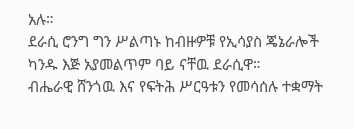አሉ።
ደራሲ ሮንግ ግን ሥልጣኑ ከብዙዎቹ የኢሳያስ ጄኔራሎች ካንዱ እጅ አያመልጥም ባይ ናቸዉ ደራሲዋ።
ብሔራዊ ሸንጎዉ እና የፍትሕ ሥርዓቱን የመሳሰሉ ተቋማት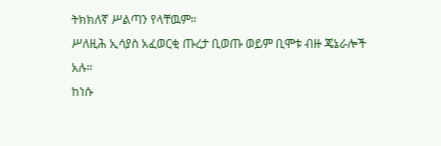ትክክለኛ ሥልጣን የላቸዉም።
ሥለዚሕ ኢሳያስ አፈወርቂ ጡረታ ቢወጡ ወይም ቢሞቱ ብዙ ጄኔራሎች አሉ።
ከነሱ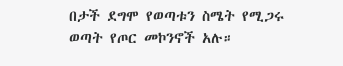በታች ደግሞ የወጣቱን ስሜት የሚጋሩ ወጣት የጦር መኮንኖች አሉ።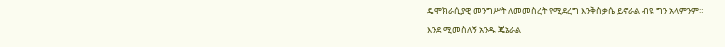ዴሞክራሲያዊ መንግሥት ለመመስረት የሚደረግ እንቅስቃሴ ይኖራል ብዩ ግን አላምንም።
እንደ ሚመስለኝ አንዱ ጄኔራል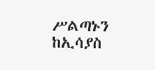ሥልጣኑን ከኢሳያስ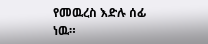የመዉረስ እድሉ ሰፊ ነዉ።